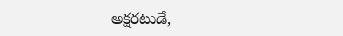అక్షరటుడే,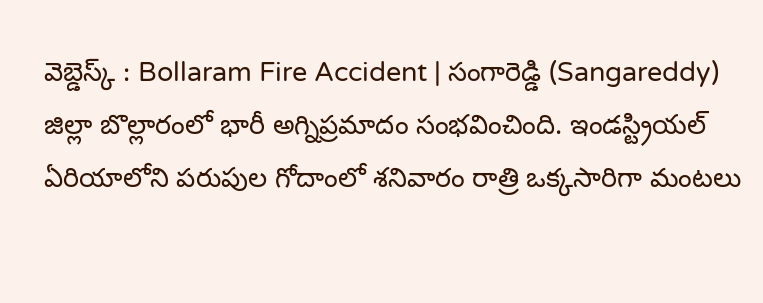వెబ్డెస్క్ : Bollaram Fire Accident | సంగారెడ్డి (Sangareddy) జిల్లా బొల్లారంలో భారీ అగ్నిప్రమాదం సంభవించింది. ఇండస్ట్రియల్ ఏరియాలోని పరుపుల గోదాంలో శనివారం రాత్రి ఒక్కసారిగా మంటలు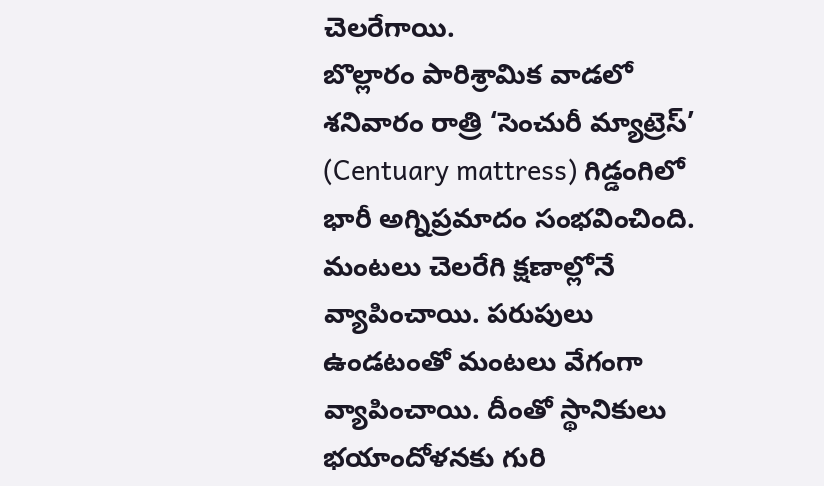చెలరేగాయి.
బొల్లారం పారిశ్రామిక వాడలో శనివారం రాత్రి ‘సెంచురీ మ్యాట్రెస్’ (Centuary mattress) గిడ్డంగిలో భారీ అగ్నిప్రమాదం సంభవించింది. మంటలు చెలరేగి క్షణాల్లోనే వ్యాపించాయి. పరుపులు ఉండటంతో మంటలు వేగంగా వ్యాపించాయి. దీంతో స్థానికులు భయాందోళనకు గురి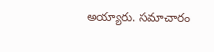అయ్యారు. సమాచారం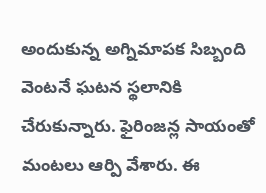అందుకున్న అగ్నిమాపక సిబ్బంది వెంటనే ఘటన స్థలానికి చేరుకున్నారు. ఫైరింజన్ల సాయంతో మంటలు ఆర్పి వేశారు. ఈ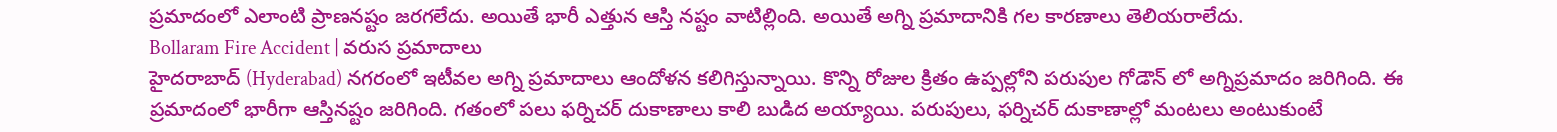ప్రమాదంలో ఎలాంటి ప్రాణనష్టం జరగలేదు. అయితే భారీ ఎత్తున ఆస్తి నష్టం వాటిల్లింది. అయితే అగ్ని ప్రమాదానికి గల కారణాలు తెలియరాలేదు.
Bollaram Fire Accident | వరుస ప్రమాదాలు
హైదరాబాద్ (Hyderabad) నగరంలో ఇటీవల అగ్ని ప్రమాదాలు ఆందోళన కలిగిస్తున్నాయి. కొన్ని రోజుల క్రితం ఉప్పల్లోని పరుపుల గోడౌన్ లో అగ్నిప్రమాదం జరిగింది. ఈ ప్రమాదంలో భారీగా ఆస్తినష్టం జరిగింది. గతంలో పలు ఫర్నిచర్ దుకాణాలు కాలి బుడిద అయ్యాయి. పరుపులు, ఫర్నిచర్ దుకాణాల్లో మంటలు అంటుకుంటే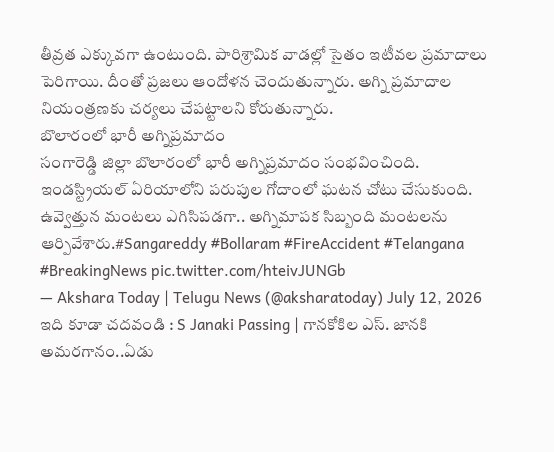తీవ్రత ఎక్కువగా ఉంటుంది. పారిశ్రామిక వాడల్లో సైతం ఇటీవల ప్రమాదాలు పెరిగాయి. దీంతో ప్రజలు ఆందోళన చెందుతున్నారు. అగ్ని ప్రమాదాల నియంత్రణకు చర్యలు చేపట్టాలని కోరుతున్నారు.
బొలారంలో భారీ అగ్నిప్రమాదం
సంగారెడ్డి జిల్లా బొలారంలో భారీ అగ్నిప్రమాదం సంభవించింది. ఇండస్ట్రియల్ ఏరియాలోని పరుపుల గోదాంలో ఘటన చోటు చేసుకుంది. ఉవ్వెత్తున మంటలు ఎగిసిపడగా.. అగ్నిమాపక సిబ్బంది మంటలను ఆర్పివేశారు.#Sangareddy #Bollaram #FireAccident #Telangana #BreakingNews pic.twitter.com/hteivJUNGb
— Akshara Today | Telugu News (@aksharatoday) July 12, 2026
ఇది కూడా చదవండి : S Janaki Passing | గానకోకిల ఎస్. జానకి అమరగానం..ఏడు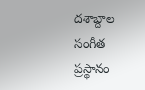దశాబ్దాల సంగీత ప్రస్థానం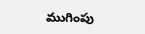ముగింపు